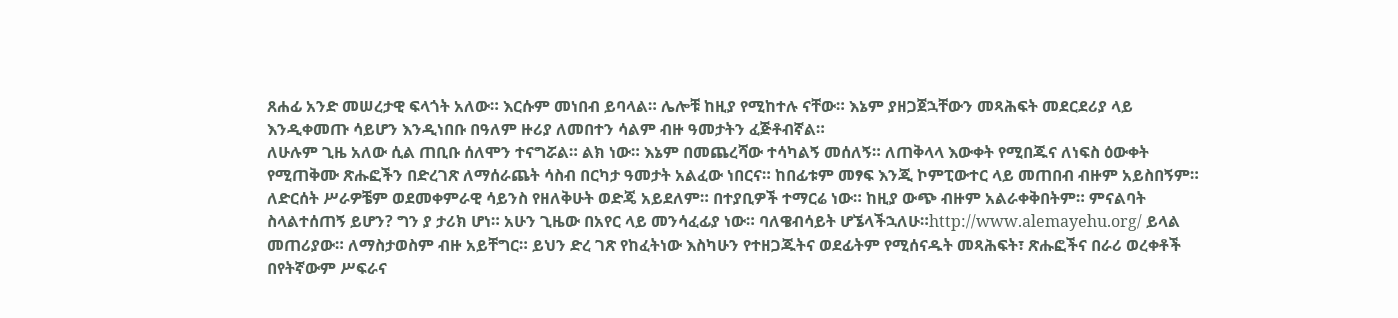ጸሐፊ አንድ መሠረታዊ ፍላጎት አለው። እርሱም መነበብ ይባላል። ሌሎቹ ከዚያ የሚከተሉ ናቸው። እኔም ያዘጋጀኋቸውን መጻሕፍት መደርደሪያ ላይ እንዲቀመጡ ሳይሆን እንዲነበቡ በዓለም ዙሪያ ለመበተን ሳልም ብዙ ዓመታትን ፈጅቶብኛል።
ለሁሉም ጊዜ አለው ሲል ጠቢቡ ሰለሞን ተናግሯል። ልክ ነው። እኔም በመጨረሻው ተሳካልኝ መሰለኝ። ለጠቅላላ እውቀት የሚበጁና ለነፍስ ዕውቀት የሚጠቅሙ ጽሑፎችን በድረገጽ ለማሰራጨት ሳስብ በርካታ ዓመታት አልፈው ነበርና። ከበፊቱም መፃፍ እንጂ ኮምፒውተር ላይ መጠበብ ብዙም አይስበኝም። ለድርሰት ሥራዎቼም ወደመቀምራዊ ሳይንስ የዘለቅሁት ወድጄ አይደለም። በተያቢዎች ተማርሬ ነው። ከዚያ ውጭ ብዙም አልራቀቅበትም። ምናልባት ስላልተሰጠኝ ይሆን? ግን ያ ታሪክ ሆነ። አሁን ጊዜው በአየር ላይ መንሳፈፊያ ነው። ባለዌብሳይት ሆኜላችኋለሁ።http://www.alemayehu.org/ ይላል መጠሪያው። ለማስታወስም ብዙ አይቸግር። ይህን ድረ ገጽ የከፈትነው እስካሁን የተዘጋጁትና ወደፊትም የሚሰናዱት መጻሕፍት፣ ጽሑፎችና በራሪ ወረቀቶች በየትኛውም ሥፍራና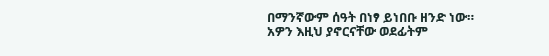በማንኛውም ሰዓት በነፃ ይነበቡ ዘንድ ነው። አዎን እዚህ ያኖርናቸው ወደፊትም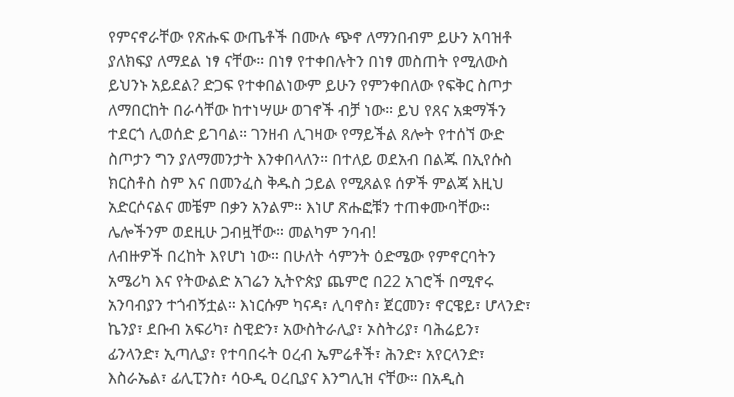የምናኖራቸው የጽሑፍ ውጤቶች በሙሉ ጭኖ ለማንበብም ይሁን አባዝቶ ያለክፍያ ለማደል ነፃ ናቸው። በነፃ የተቀበሉትን በነፃ መስጠት የሚለውስ ይህንኑ አይደል? ድጋፍ የተቀበልነውም ይሁን የምንቀበለው የፍቅር ስጦታ ለማበርከት በራሳቸው ከተነሣሡ ወገኖች ብቻ ነው። ይህ የጸና አቋማችን ተደርጎ ሊወሰድ ይገባል። ገንዘብ ሊገዛው የማይችል ጸሎት የተሰኘ ውድ ስጦታን ግን ያለማመንታት እንቀበላለን። በተለይ ወደአብ በልጁ በኢየሱስ ክርስቶስ ስም እና በመንፈስ ቅዱስ ኃይል የሚጸልዩ ሰዎች ምልጃ እዚህ አድርሶናልና መቼም በቃን አንልም። እነሆ ጽሑፎቹን ተጠቀሙባቸው። ሌሎችንም ወደዚሁ ጋብዟቸው። መልካም ንባብ!
ለብዙዎች በረከት እየሆነ ነው። በሁለት ሳምንት ዕድሜው የምኖርባትን አሜሪካ እና የትውልድ አገሬን ኢትዮጵያ ጨምሮ በ22 አገሮች በሚኖሩ አንባብያን ተጎብኝቷል። እነርሱም ካናዳ፣ ሊባኖስ፣ ጀርመን፣ ኖርዌይ፣ ሆላንድ፣ ኬንያ፣ ደቡብ አፍሪካ፣ ስዊድን፣ አውስትራሊያ፣ ኦስትሪያ፣ ባሕሬይን፣ ፊንላንድ፣ ኢጣሊያ፣ የተባበሩት ዐረብ ኤምሬቶች፣ ሕንድ፣ አየርላንድ፣ እስራኤል፣ ፊሊፒንስ፣ ሳዑዲ ዐረቢያና እንግሊዝ ናቸው። በአዲስ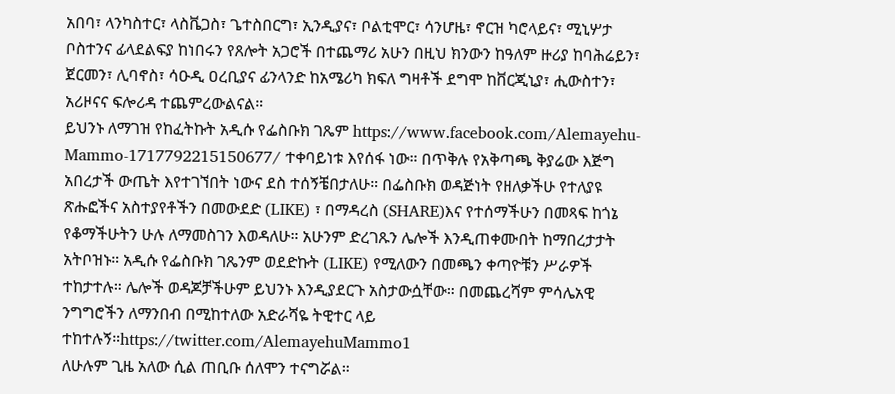አበባ፣ ላንካስተር፣ ላስቬጋስ፣ ጌተስበርግ፣ ኢንዲያና፣ ቦልቲሞር፣ ሳንሆዜ፣ ኖርዝ ካሮላይና፣ ሚኒሦታ ቦስተንና ፊላደልፍያ ከነበሩን የጸሎት አጋሮች በተጨማሪ አሁን በዚህ ክንውን ከዓለም ዙሪያ ከባሕሬይን፣ ጀርመን፣ ሊባኖስ፣ ሳዑዲ ዐረቢያና ፊንላንድ ከአሜሪካ ክፍለ ግዛቶች ደግሞ ከቨርጂኒያ፣ ሒውስተን፣ አሪዞናና ፍሎሪዳ ተጨምረውልናል።
ይህንኑ ለማገዝ የከፈትኩት አዲሱ የፌስቡክ ገጼም https://www.facebook.com/Alemayehu-Mammo-1717792215150677/ ተቀባይነቱ እየሰፋ ነው። በጥቅሉ የአቅጣጫ ቅያሬው እጅግ አበረታች ውጤት እየተገኘበት ነውና ደስ ተሰኝቼበታለሁ። በፌስቡክ ወዳጅነት የዘለቃችሁ የተለያዩ ጽሑፎችና አስተያየቶችን በመውደድ (LIKE) ፣ በማዳረስ (SHARE)እና የተሰማችሁን በመጻፍ ከጎኔ የቆማችሁትን ሁሉ ለማመስገን እወዳለሁ። አሁንም ድረገጹን ሌሎች እንዲጠቀሙበት ከማበረታታት አትቦዝኑ። አዲሱ የፌስቡክ ገጼንም ወደድኩት (LIKE) የሚለውን በመጫን ቀጣዮቹን ሥራዎች ተከታተሉ። ሌሎች ወዳጆቻችሁም ይህንኑ እንዲያደርጉ አስታውሷቸው። በመጨረሻም ምሳሌአዊ ንግግሮችን ለማንበብ በሚከተለው አድራሻዬ ትዊተር ላይ ተከተሉኝ።https://twitter.com/AlemayehuMammo1
ለሁሉም ጊዜ አለው ሲል ጠቢቡ ሰለሞን ተናግሯል።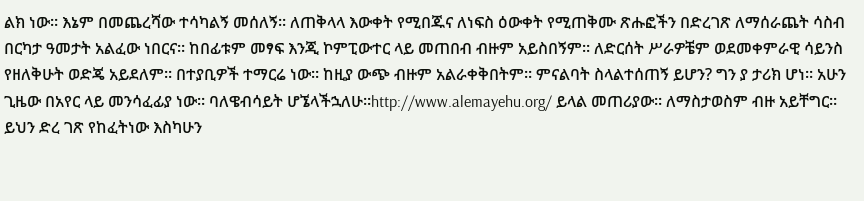ልክ ነው። እኔም በመጨረሻው ተሳካልኝ መሰለኝ። ለጠቅላላ እውቀት የሚበጁና ለነፍስ ዕውቀት የሚጠቅሙ ጽሑፎችን በድረገጽ ለማሰራጨት ሳስብ በርካታ ዓመታት አልፈው ነበርና። ከበፊቱም መፃፍ እንጂ ኮምፒውተር ላይ መጠበብ ብዙም አይስበኝም። ለድርሰት ሥራዎቼም ወደመቀምራዊ ሳይንስ የዘለቅሁት ወድጄ አይደለም። በተያቢዎች ተማርሬ ነው። ከዚያ ውጭ ብዙም አልራቀቅበትም። ምናልባት ስላልተሰጠኝ ይሆን? ግን ያ ታሪክ ሆነ። አሁን ጊዜው በአየር ላይ መንሳፈፊያ ነው። ባለዌብሳይት ሆኜላችኋለሁ።http://www.alemayehu.org/ ይላል መጠሪያው። ለማስታወስም ብዙ አይቸግር። ይህን ድረ ገጽ የከፈትነው እስካሁን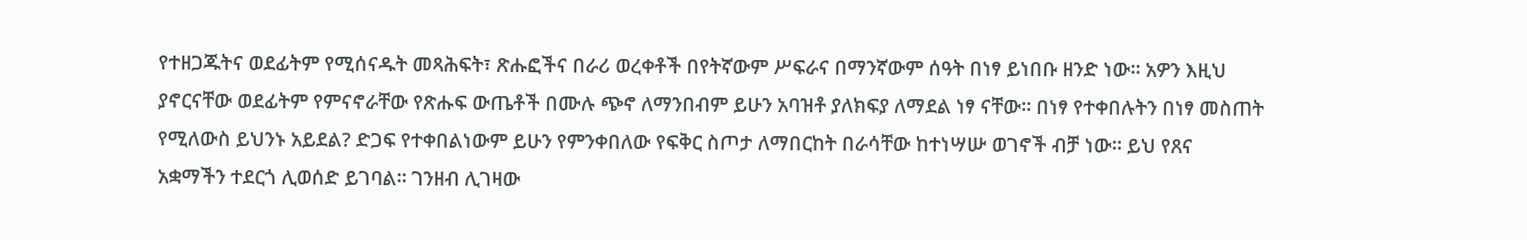የተዘጋጁትና ወደፊትም የሚሰናዱት መጻሕፍት፣ ጽሑፎችና በራሪ ወረቀቶች በየትኛውም ሥፍራና በማንኛውም ሰዓት በነፃ ይነበቡ ዘንድ ነው። አዎን እዚህ ያኖርናቸው ወደፊትም የምናኖራቸው የጽሑፍ ውጤቶች በሙሉ ጭኖ ለማንበብም ይሁን አባዝቶ ያለክፍያ ለማደል ነፃ ናቸው። በነፃ የተቀበሉትን በነፃ መስጠት የሚለውስ ይህንኑ አይደል? ድጋፍ የተቀበልነውም ይሁን የምንቀበለው የፍቅር ስጦታ ለማበርከት በራሳቸው ከተነሣሡ ወገኖች ብቻ ነው። ይህ የጸና አቋማችን ተደርጎ ሊወሰድ ይገባል። ገንዘብ ሊገዛው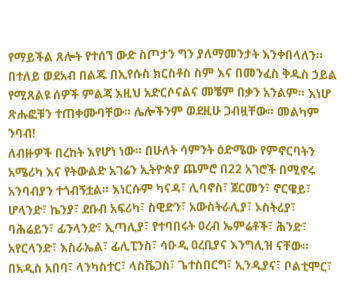የማይችል ጸሎት የተሰኘ ውድ ስጦታን ግን ያለማመንታት እንቀበላለን። በተለይ ወደአብ በልጁ በኢየሱስ ክርስቶስ ስም እና በመንፈስ ቅዱስ ኃይል የሚጸልዩ ሰዎች ምልጃ እዚህ አድርሶናልና መቼም በቃን አንልም። እነሆ ጽሑፎቹን ተጠቀሙባቸው። ሌሎችንም ወደዚሁ ጋብዟቸው። መልካም ንባብ!
ለብዙዎች በረከት እየሆነ ነው። በሁለት ሳምንት ዕድሜው የምኖርባትን አሜሪካ እና የትውልድ አገሬን ኢትዮጵያ ጨምሮ በ22 አገሮች በሚኖሩ አንባብያን ተጎብኝቷል። እነርሱም ካናዳ፣ ሊባኖስ፣ ጀርመን፣ ኖርዌይ፣ ሆላንድ፣ ኬንያ፣ ደቡብ አፍሪካ፣ ስዊድን፣ አውስትራሊያ፣ ኦስትሪያ፣ ባሕሬይን፣ ፊንላንድ፣ ኢጣሊያ፣ የተባበሩት ዐረብ ኤምሬቶች፣ ሕንድ፣ አየርላንድ፣ እስራኤል፣ ፊሊፒንስ፣ ሳዑዲ ዐረቢያና እንግሊዝ ናቸው። በአዲስ አበባ፣ ላንካስተር፣ ላስቬጋስ፣ ጌተስበርግ፣ ኢንዲያና፣ ቦልቲሞር፣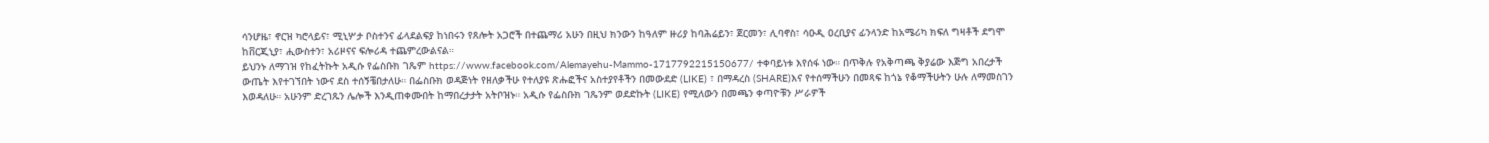ሳንሆዜ፣ ኖርዝ ካሮላይና፣ ሚኒሦታ ቦስተንና ፊላደልፍያ ከነበሩን የጸሎት አጋሮች በተጨማሪ አሁን በዚህ ክንውን ከዓለም ዙሪያ ከባሕሬይን፣ ጀርመን፣ ሊባኖስ፣ ሳዑዲ ዐረቢያና ፊንላንድ ከአሜሪካ ክፍለ ግዛቶች ደግሞ ከቨርጂኒያ፣ ሒውስተን፣ አሪዞናና ፍሎሪዳ ተጨምረውልናል።
ይህንኑ ለማገዝ የከፈትኩት አዲሱ የፌስቡክ ገጼም https://www.facebook.com/Alemayehu-Mammo-1717792215150677/ ተቀባይነቱ እየሰፋ ነው። በጥቅሉ የአቅጣጫ ቅያሬው እጅግ አበረታች ውጤት እየተገኘበት ነውና ደስ ተሰኝቼበታለሁ። በፌስቡክ ወዳጅነት የዘለቃችሁ የተለያዩ ጽሑፎችና አስተያየቶችን በመውደድ (LIKE) ፣ በማዳረስ (SHARE)እና የተሰማችሁን በመጻፍ ከጎኔ የቆማችሁትን ሁሉ ለማመስገን እወዳለሁ። አሁንም ድረገጹን ሌሎች እንዲጠቀሙበት ከማበረታታት አትቦዝኑ። አዲሱ የፌስቡክ ገጼንም ወደድኩት (LIKE) የሚለውን በመጫን ቀጣዮቹን ሥራዎች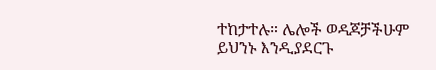ተከታተሉ። ሌሎች ወዳጆቻችሁም ይህንኑ እንዲያደርጉ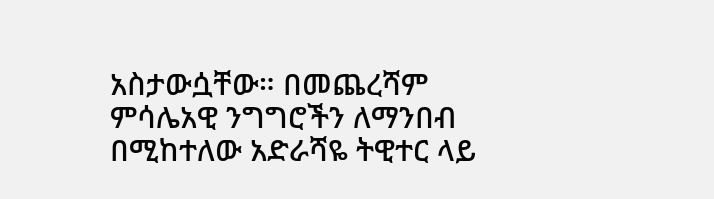አስታውሷቸው። በመጨረሻም ምሳሌአዊ ንግግሮችን ለማንበብ በሚከተለው አድራሻዬ ትዊተር ላይ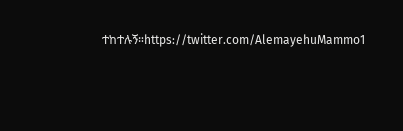ተከተሉኝ።https://twitter.com/AlemayehuMammo1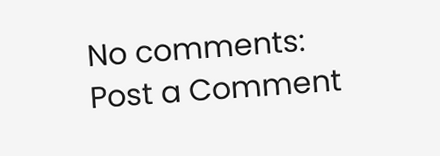No comments:
Post a Comment